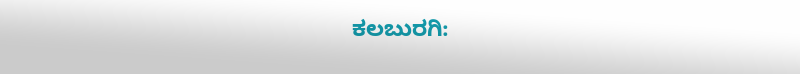ಕಲಬುರಗಿ: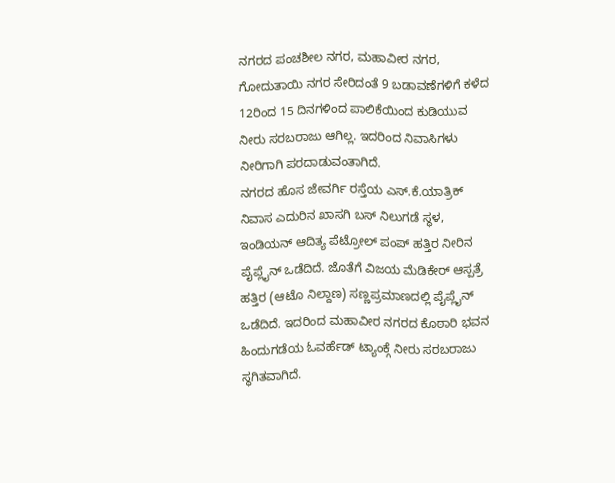ನಗರದ ಪಂಚಶೀಲ ನಗರ, ಮಹಾವೀರ ನಗರ, ಗೋದುತಾಯಿ ನಗರ ಸೇರಿದಂತೆ 9 ಬಡಾವಣೆಗಳಿಗೆ ಕಳೆದ 12ರಿಂದ 15 ದಿನಗಳಿಂದ ಪಾಲಿಕೆಯಿಂದ ಕುಡಿಯುವ ನೀರು ಸರಬರಾಜು ಆಗಿಲ್ಲ. ಇದರಿಂದ ನಿವಾಸಿಗಳು ನೀರಿಗಾಗಿ ಪರದಾಡುವಂತಾಗಿದೆ.
ನಗರದ ಹೊಸ ಜೇವರ್ಗಿ ರಸ್ತೆಯ ಎಸ್.ಕೆ.ಯಾತ್ರಿಕ್ ನಿವಾಸ ಎದುರಿನ ಖಾಸಗಿ ಬಸ್ ನಿಲುಗಡೆ ಸ್ಥಳ, ಇಂಡಿಯನ್ ಆದಿತ್ಯ ಪೆಟ್ರೋಲ್ ಪಂಪ್ ಹತ್ತಿರ ನೀರಿನ ಪೈಪ್ಲೈನ್ ಒಡೆದಿದೆ. ಜೊತೆಗೆ ವಿಜಯ ಮೆಡಿಕೇರ್ ಆಸ್ಪತ್ರೆ ಹತ್ತಿರ (ಆಟೊ ನಿಲ್ದಾಣ) ಸಣ್ಣಪ್ರಮಾಣದಲ್ಲಿ ಪೈಪ್ಲೈನ್ ಒಡೆದಿದೆ. ಇದರಿಂದ ಮಹಾವೀರ ನಗರದ ಕೊಠಾರಿ ಭವನ ಹಿಂದುಗಡೆಯ ಓವರ್ಹೆಡ್ ಟ್ಯಾಂಕ್ಗೆ ನೀರು ಸರಬರಾಜು ಸ್ಥಗಿತವಾಗಿದೆ.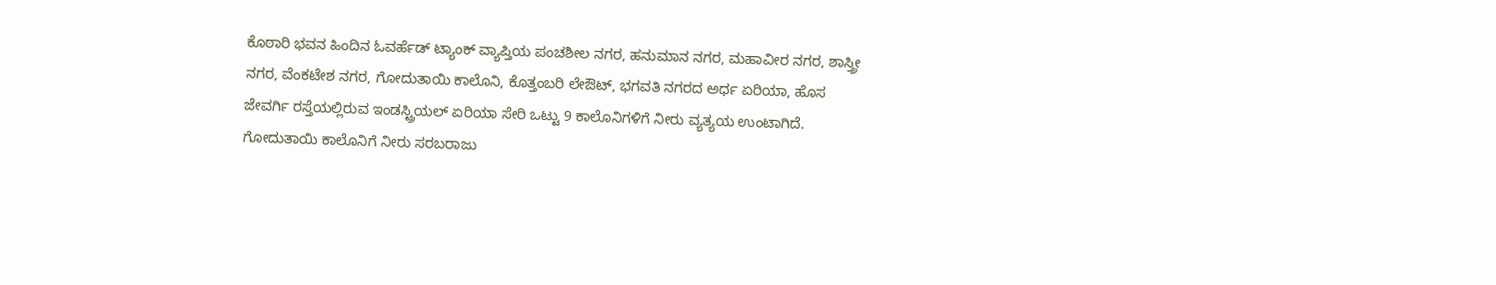ಕೊಠಾರಿ ಭವನ ಹಿಂದಿನ ಓವರ್ಹೆಡ್ ಟ್ಯಾಂಕ್ ವ್ಯಾಪ್ತಿಯ ಪಂಚಶೀಲ ನಗರ, ಹನುಮಾನ ನಗರ, ಮಹಾವೀರ ನಗರ, ಶಾಸ್ತ್ರೀ ನಗರ, ವೆಂಕಟೇಶ ನಗರ, ಗೋದುತಾಯಿ ಕಾಲೊನಿ, ಕೊತ್ತಂಬರಿ ಲೇಔಟ್, ಭಗವತಿ ನಗರದ ಅರ್ಧ ಏರಿಯಾ, ಹೊಸ ಜೇವರ್ಗಿ ರಸ್ತೆಯಲ್ಲಿರುವ ಇಂಡಸ್ಟ್ರಿಯಲ್ ಏರಿಯಾ ಸೇರಿ ಒಟ್ಟು 9 ಕಾಲೊನಿಗಳಿಗೆ ನೀರು ವ್ಯತ್ಯಯ ಉಂಟಾಗಿದೆ. ಗೋದುತಾಯಿ ಕಾಲೊನಿಗೆ ನೀರು ಸರಬರಾಜು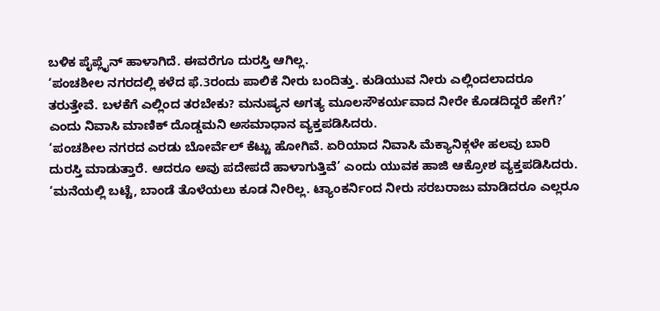ಬಳಿಕ ಪೈಪ್ಲೈನ್ ಹಾಳಾಗಿದೆ. ಈವರೆಗೂ ದುರಸ್ತಿ ಆಗಿಲ್ಲ.
‘ಪಂಚಶೀಲ ನಗರದಲ್ಲಿ ಕಳೆದ ಫೆ.3ರಂದು ಪಾಲಿಕೆ ನೀರು ಬಂದಿತ್ತು. ಕುಡಿಯುವ ನೀರು ಎಲ್ಲಿಂದಲಾದರೂ ತರುತ್ತೇವೆ. ಬಳಕೆಗೆ ಎಲ್ಲಿಂದ ತರಬೇಕು? ಮನುಷ್ಯನ ಅಗತ್ಯ ಮೂಲಸೌಕರ್ಯವಾದ ನೀರೇ ಕೊಡದಿದ್ದರೆ ಹೇಗೆ?’ ಎಂದು ನಿವಾಸಿ ಮಾಣಿಕ್ ದೊಡ್ಡಮನಿ ಅಸಮಾಧಾನ ವ್ಯಕ್ತಪಡಿಸಿದರು.
‘ಪಂಚಶೀಲ ನಗರದ ಎರಡು ಬೋರ್ವೆಲ್ ಕೆಟ್ಟು ಹೋಗಿವೆ. ಏರಿಯಾದ ನಿವಾಸಿ ಮೆಕ್ಯಾನಿಕ್ಗಳೇ ಹಲವು ಬಾರಿ ದುರಸ್ತಿ ಮಾಡುತ್ತಾರೆ. ಆದರೂ ಅವು ಪದೇಪದೆ ಹಾಳಾಗುತ್ತಿವೆ’ ಎಂದು ಯುವಕ ಹಾಜಿ ಆಕ್ರೋಶ ವ್ಯಕ್ತಪಡಿಸಿದರು.
‘ಮನೆಯಲ್ಲಿ ಬಟ್ಟೆ, ಬಾಂಡೆ ತೊಳೆಯಲು ಕೂಡ ನೀರಿಲ್ಲ. ಟ್ಯಾಂಕರ್ನಿಂದ ನೀರು ಸರಬರಾಜು ಮಾಡಿದರೂ ಎಲ್ಲರೂ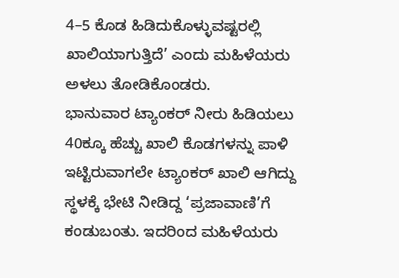4–5 ಕೊಡ ಹಿಡಿದುಕೊಳ್ಳುವಷ್ಟರಲ್ಲಿ ಖಾಲಿಯಾಗುತ್ತಿದೆ’ ಎಂದು ಮಹಿಳೆಯರು ಅಳಲು ತೋಡಿಕೊಂಡರು.
ಭಾನುವಾರ ಟ್ಯಾಂಕರ್ ನೀರು ಹಿಡಿಯಲು 40ಕ್ಕೂ ಹೆಚ್ಚು ಖಾಲಿ ಕೊಡಗಳನ್ನು ಪಾಳಿ ಇಟ್ಟಿರುವಾಗಲೇ ಟ್ಯಾಂಕರ್ ಖಾಲಿ ಆಗಿದ್ದು ಸ್ಥಳಕ್ಕೆ ಭೇಟಿ ನೀಡಿದ್ದ ‘ಪ್ರಜಾವಾಣಿ’ಗೆ ಕಂಡುಬಂತು. ಇದರಿಂದ ಮಹಿಳೆಯರು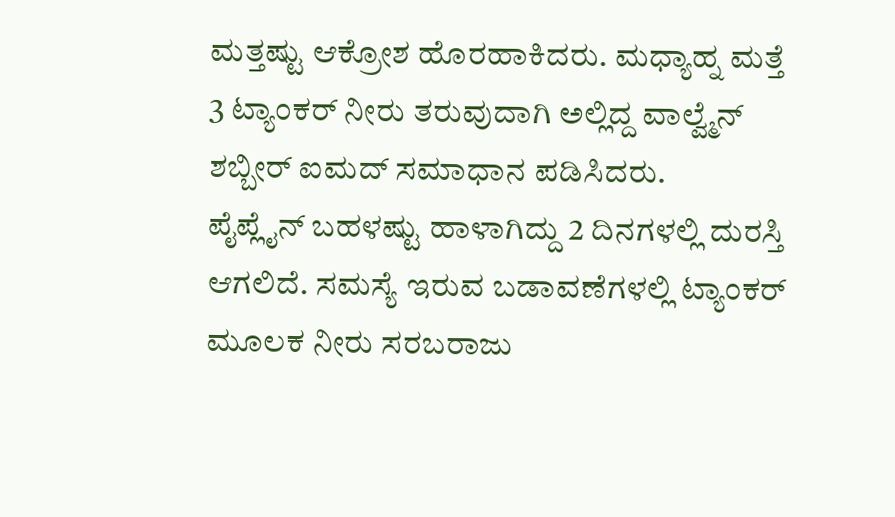ಮತ್ತಷ್ಟು ಆಕ್ರೋಶ ಹೊರಹಾಕಿದರು. ಮಧ್ಯಾಹ್ನ ಮತ್ತೆ 3 ಟ್ಯಾಂಕರ್ ನೀರು ತರುವುದಾಗಿ ಅಲ್ಲಿದ್ದ ವಾಲ್ವ್ಮೆನ್ ಶಬ್ಬೀರ್ ಐಮದ್ ಸಮಾಧಾನ ಪಡಿಸಿದರು.
ಪೈಪ್ಲೈನ್ ಬಹಳಷ್ಟು ಹಾಳಾಗಿದ್ದು 2 ದಿನಗಳಲ್ಲಿ ದುರಸ್ತಿ ಆಗಲಿದೆ. ಸಮಸ್ಯೆ ಇರುವ ಬಡಾವಣೆಗಳಲ್ಲಿ ಟ್ಯಾಂಕರ್ ಮೂಲಕ ನೀರು ಸರಬರಾಜು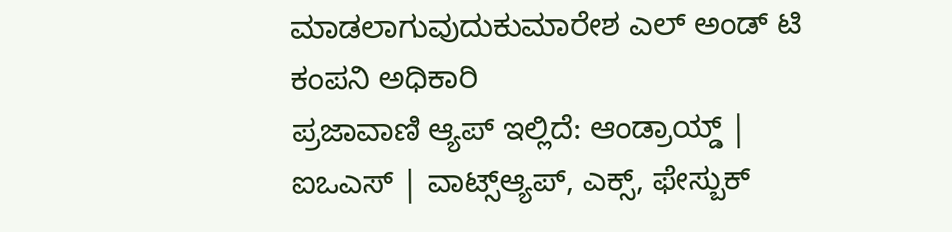ಮಾಡಲಾಗುವುದುಕುಮಾರೇಶ ಎಲ್ ಅಂಡ್ ಟಿ ಕಂಪನಿ ಅಧಿಕಾರಿ
ಪ್ರಜಾವಾಣಿ ಆ್ಯಪ್ ಇಲ್ಲಿದೆ: ಆಂಡ್ರಾಯ್ಡ್ | ಐಒಎಸ್ | ವಾಟ್ಸ್ಆ್ಯಪ್, ಎಕ್ಸ್, ಫೇಸ್ಬುಕ್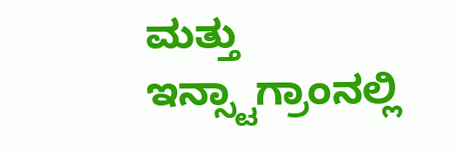ಮತ್ತು ಇನ್ಸ್ಟಾಗ್ರಾಂನಲ್ಲಿ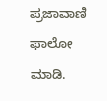ಪ್ರಜಾವಾಣಿ ಫಾಲೋ ಮಾಡಿ.